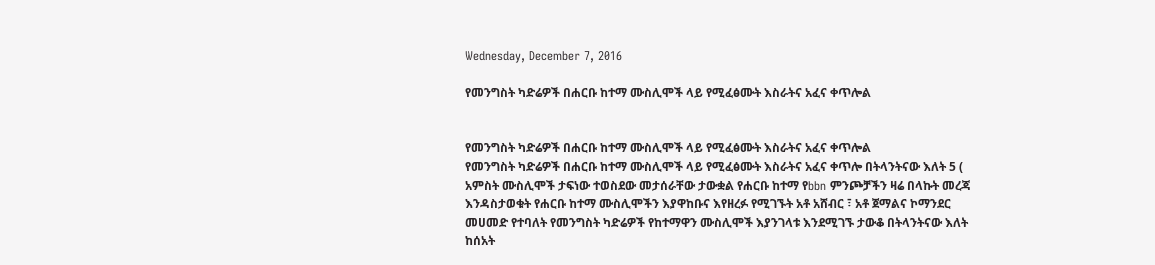Wednesday, December 7, 2016

የመንግስት ካድሬዎች በሐርቡ ከተማ ሙስሊሞች ላይ የሚፈፅሙት እስራትና አፈና ቀጥሎል


የመንግስት ካድሬዎች በሐርቡ ከተማ ሙስሊሞች ላይ የሚፈፅሙት እስራትና አፈና ቀጥሎል
የመንግስት ካድሬዎች በሐርቡ ከተማ ሙስሊሞች ላይ የሚፈፅሙት እስራትና አፈና ቀጥሎ በትላንትናው እለት 5 ( አምስት ሙስሊሞች ታፍነው ተወስደው መታሰራቸው ታውቋል የሐርቡ ከተማ የbbn ምንጮቻችን ዛሬ በላኩት መረጃ እንዳስታወቁት የሐርቡ ከተማ ሙስሊሞችን እያዋከቡና እየዘረፉ የሚገኙት አቶ አሸብር ፣ አቶ ጀማልና ኮማንደር መሀመድ የተባለት የመንግስት ካድሬዎች የከተማዋን ሙስሊሞች እያንገላቱ እንደሚገኙ ታውቆ በትላንትናው እለት ከሰአት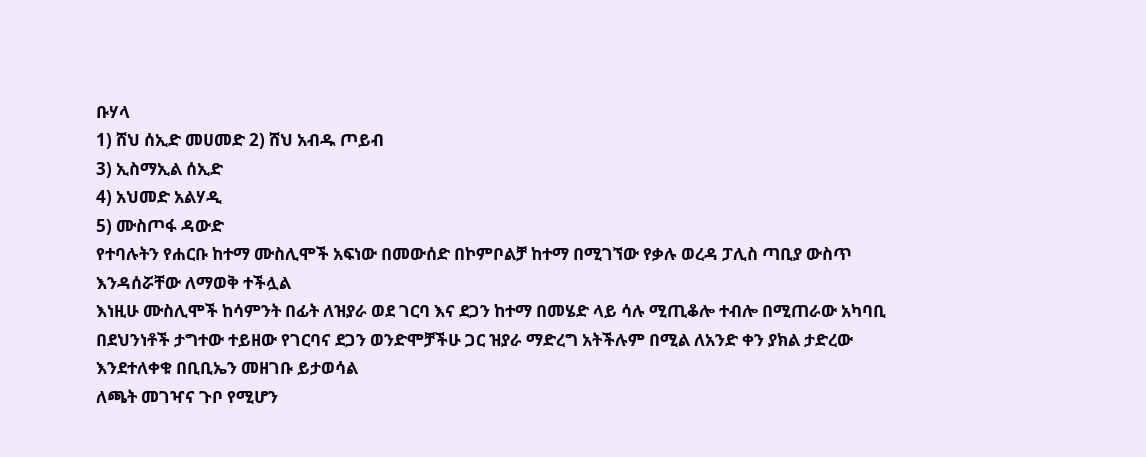ቡሃላ
1) ሸህ ሰኢድ መሀመድ 2) ሸህ አብዱ ጦይብ
3) ኢስማኢል ሰኢድ
4) አህመድ አልሃዲ
5) ሙስጦፋ ዳውድ
የተባሉትን የሐርቡ ከተማ ሙስሊሞች አፍነው በመውሰድ በኮምቦልቻ ከተማ በሚገኘው የቃሉ ወረዳ ፓሊስ ጣቢያ ውስጥ እንዳሰሯቸው ለማወቅ ተችሏል
እነዚሁ ሙስሊሞች ከሳምንት በፊት ለዝያራ ወደ ገርባ እና ደጋን ከተማ በመሄድ ላይ ሳሉ ሚጢቆሎ ተብሎ በሚጠራው አካባቢ በደህንነቶች ታግተው ተይዘው የገርባና ደጋን ወንድሞቻችሁ ጋር ዝያራ ማድረግ አትችሉም በሚል ለአንድ ቀን ያክል ታድረው እንደተለቀቁ በቢቢኤን መዘገቡ ይታወሳል
ለጫት መገዣና ጉቦ የሚሆን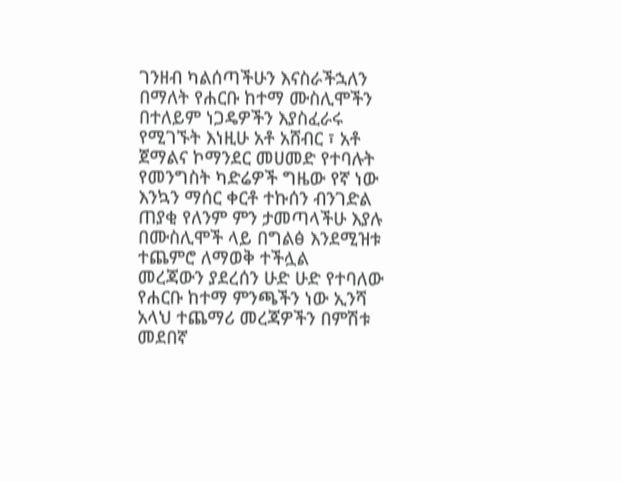ገንዘብ ካልሰጣችሁን እናስራችኋለን በማለት የሐርቡ ከተማ ሙስሊሞችን በተለይም ነጋዴዎችን እያስፈራሩ የሚገኙት እነዚሁ አቶ አሸብር ፣ አቶ ጀማልና ኮማንደር መሀመድ የተባሉት የመንግስት ካድሬዎች ግዜው የኛ ነው እንኳን ማሰር ቀርቶ ተኩሰን ብንገድል ጠያቂ የለንም ምን ታመጣላችሁ እያሉ በሙስሊሞች ላይ በግልፅ እንደሚዝቱ ተጨምሮ ለማወቅ ተችሏል
መረጃውን ያደረሰን ሁድ ሁድ የተባለው የሐርቡ ከተማ ምንጫችን ነው ኢንሻ አላህ ተጨማሪ መረጃዎችን በምሽቱ መደበኛ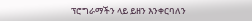ፕሮግራማችን ላይ ይዘን እንቀርባለን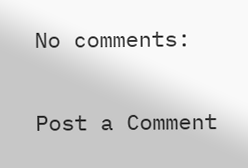No comments:

Post a Comment